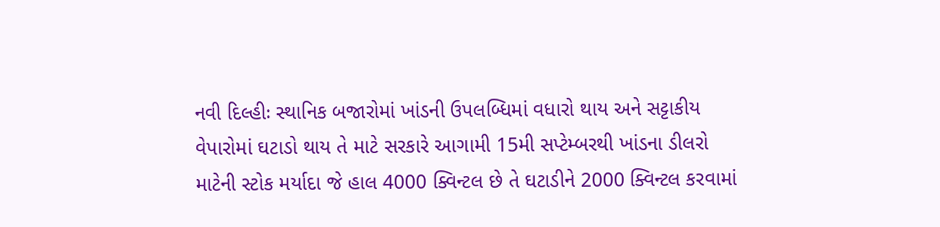નવી દિલ્હીઃ સ્થાનિક બજારોમાં ખાંડની ઉપલબ્ધિમાં વધારો થાય અને સટ્ટાકીય વેપારોમાં ઘટાડો થાય તે માટે સરકારે આગામી 15મી સપ્ટેમ્બરથી ખાંડના ડીલરો માટેની સ્ટોક મર્યાદા જે હાલ 4000 ક્વિન્ટલ છે તે ઘટાડીને 2000 ક્વિન્ટલ કરવામાં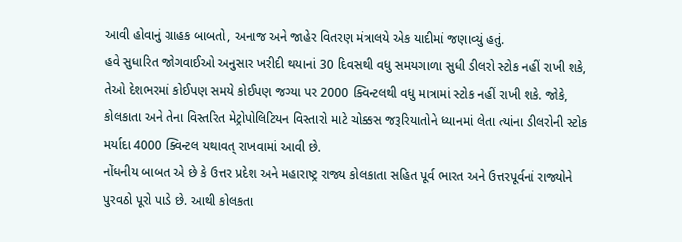આવી હોવાનું ગ્રાહક બાબતો, અનાજ અને જાહેર વિતરણ મંત્રાલયે એક યાદીમાં જણાવ્યું હતું.
હવે સુધારિત જોગવાઈઓ અનુસાર ખરીદી થયાનાં 30 દિવસથી વધુ સમયગાળા સુધી ડીલરો સ્ટોક નહીં રાખી શકે, તેઓ દેશભરમાં કોઈપણ સમયે કોઈપણ જગ્યા પર 2000 ક્વિન્ટલથી વધુ માત્રામાં સ્ટોક નહીં રાખી શકે. જોકે, કોલકાતા અને તેના વિસ્તરિત મેટ્રોપોલિટિયન વિસ્તારો માટે ચોક્કસ જરૂરિયાતોને ધ્યાનમાં લેતા ત્યાંના ડીલરોની સ્ટોક મર્યાદા 4000 ક્વિન્ટલ યથાવત્ રાખવામાં આવી છે.
નોંધનીય બાબત એ છે કે ઉત્તર પ્રદેશ અને મહારાષ્ટ્ર રાજ્ય કોલકાતા સહિત પૂર્વ ભારત અને ઉત્તરપૂર્વનાં રાજ્યોને પુરવઠો પૂરો પાડે છે. આથી કોલકતા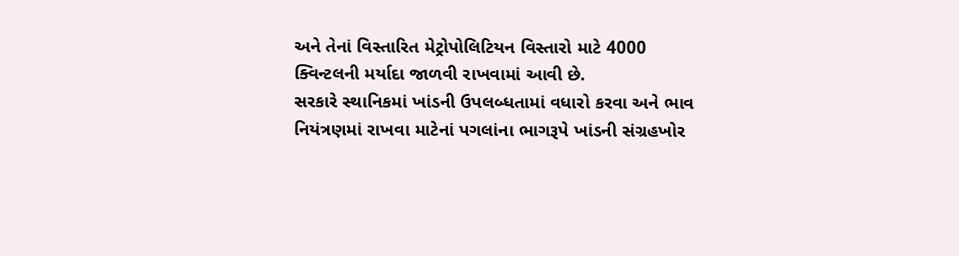અને તેનાં વિસ્તારિત મેટ્રોપોલિટિયન વિસ્તારો માટે 4000 ક્વિન્ટલની મર્યાદા જાળવી રાખવામાં આવી છે.
સરકારે સ્થાનિકમાં ખાંડની ઉપલબ્ધતામાં વધારો કરવા અને ભાવ નિયંત્રણમાં રાખવા માટેનાં પગલાંના ભાગરૂપે ખાંડની સંગ્રહખોર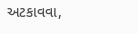અટકાવવા,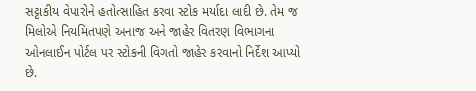સટ્ટાકીય વેપારોને હતોત્સાહિત કરવા સ્ટોક મર્યાદા લાદી છે. તેમ જ મિલોએ નિયમિતપણે અનાજ અને જાહેર વિતરણ વિભાગના ઓનલાઈન પોર્ટલ પર સ્ટોકની વિગતો જાહેર કરવાનો નિર્દેશ આપ્યો છે.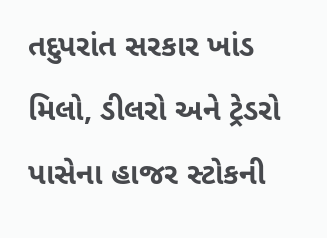તદુપરાંત સરકાર ખાંડ મિલો, ડીલરો અને ટ્રેડરો પાસેના હાજર સ્ટોકની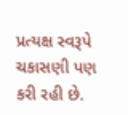પ્રત્યક્ષ સ્વરૂપે ચકાસણી પણ કરી રહી છે.